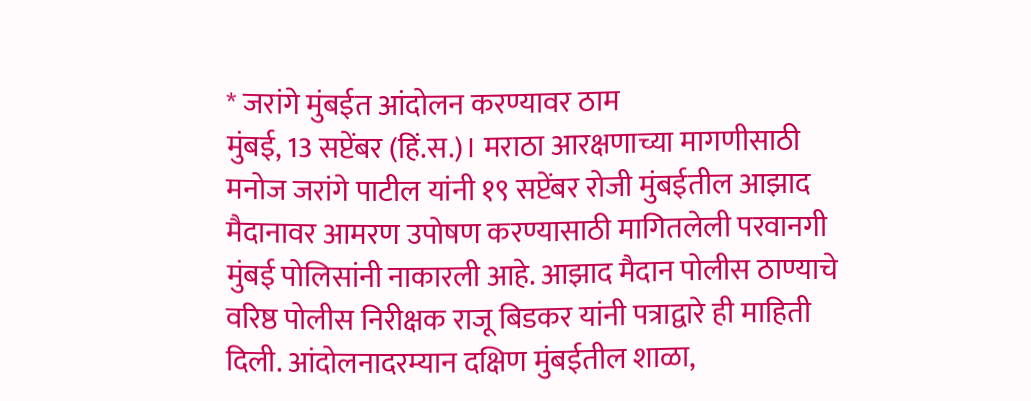* जरांगे मुंबईत आंदोलन करण्यावर ठाम
मुंबई, 13 सप्टेंबर (हिं.स.)। मराठा आरक्षणाच्या मागणीसाठी मनोज जरांगे पाटील यांनी १९ सप्टेंबर रोजी मुंबईतील आझाद मैदानावर आमरण उपोषण करण्यासाठी मागितलेली परवानगी मुंबई पोलिसांनी नाकारली आहे. आझाद मैदान पोलीस ठाण्याचे वरिष्ठ पोलीस निरीक्षक राजू बिडकर यांनी पत्राद्वारे ही माहिती दिली. आंदोलनादरम्यान दक्षिण मुंबईतील शाळा,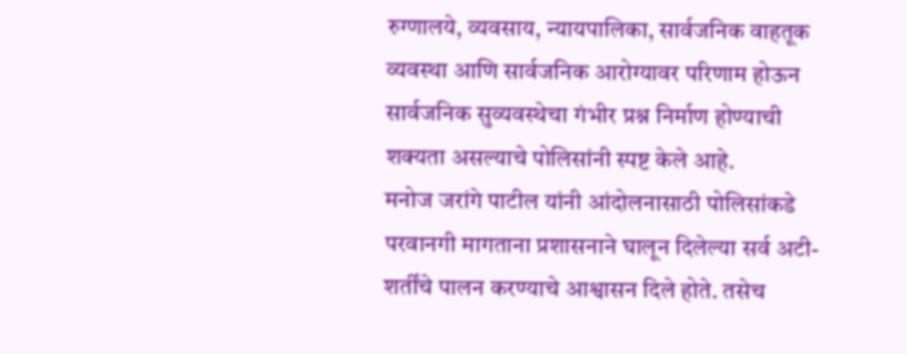रुग्णालये, व्यवसाय, न्यायपालिका, सार्वजनिक वाहतूक व्यवस्था आणि सार्वजनिक आरोग्यावर परिणाम होऊन सार्वजनिक सुव्यवस्थेचा गंभीर प्रश्न निर्माण होण्याची शक्यता असल्याचे पोलिसांनी स्पष्ट केले आहे.
मनोज जरांगे पाटील यांनी आंदोलनासाठी पोलिसांकडे परवानगी मागताना प्रशासनाने घालून दिलेल्या सर्व अटी-शर्तींचे पालन करण्याचे आश्वासन दिले होते. तसेच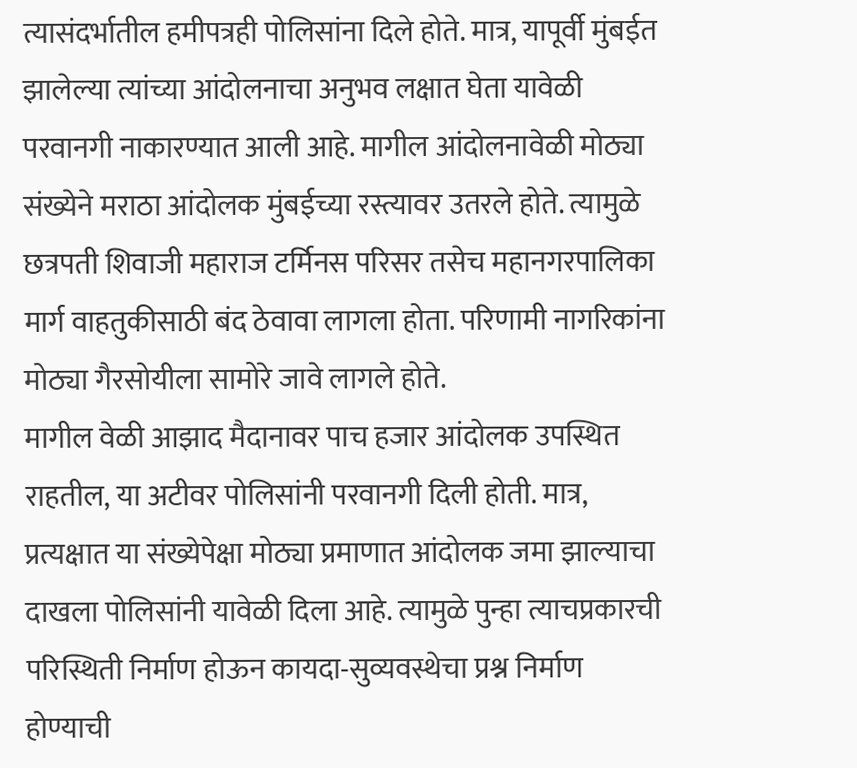त्यासंदर्भातील हमीपत्रही पोलिसांना दिले होते. मात्र, यापूर्वी मुंबईत झालेल्या त्यांच्या आंदोलनाचा अनुभव लक्षात घेता यावेळी परवानगी नाकारण्यात आली आहे. मागील आंदोलनावेळी मोठ्या संख्येने मराठा आंदोलक मुंबईच्या रस्त्यावर उतरले होते. त्यामुळे छत्रपती शिवाजी महाराज टर्मिनस परिसर तसेच महानगरपालिका मार्ग वाहतुकीसाठी बंद ठेवावा लागला होता. परिणामी नागरिकांना मोठ्या गैरसोयीला सामोरे जावे लागले होते.
मागील वेळी आझाद मैदानावर पाच हजार आंदोलक उपस्थित राहतील, या अटीवर पोलिसांनी परवानगी दिली होती. मात्र, प्रत्यक्षात या संख्येपेक्षा मोठ्या प्रमाणात आंदोलक जमा झाल्याचा दाखला पोलिसांनी यावेळी दिला आहे. त्यामुळे पुन्हा त्याचप्रकारची परिस्थिती निर्माण होऊन कायदा-सुव्यवस्थेचा प्रश्न निर्माण होण्याची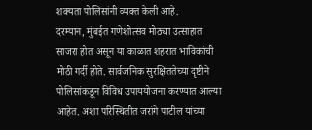शक्यता पोलिसांनी व्यक्त केली आहे.
दरम्यान, मुंबईत गणेशोत्सव मोठ्या उत्साहात साजरा होत असून या काळात शहरात भाविकांची मोठी गर्दी होते. सार्वजनिक सुरक्षिततेच्या दृष्टीने पोलिसांकडून विविध उपाययोजना करण्यात आल्या आहेत. अशा परिस्थितीत जरांगे पाटील यांच्या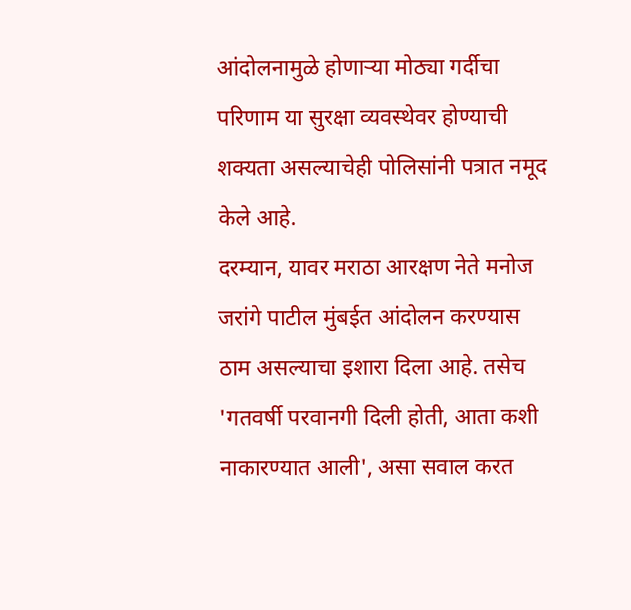आंदोलनामुळे होणाऱ्या मोठ्या गर्दीचा परिणाम या सुरक्षा व्यवस्थेवर होण्याची शक्यता असल्याचेही पोलिसांनी पत्रात नमूद केले आहे.
दरम्यान, यावर मराठा आरक्षण नेते मनोज जरांगे पाटील मुंबईत आंदोलन करण्यास ठाम असल्याचा इशारा दिला आहे. तसेच 'गतवर्षी परवानगी दिली होती, आता कशी नाकारण्यात आली', असा सवाल करत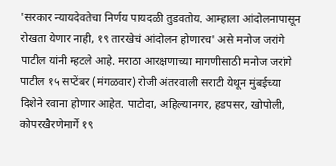'सरकार न्यायदेवतेचा निर्णय पायदळी तुडवतोय. आम्हाला आंदोलनापासून रोखता येणार नाही, १९ तारखेचं आंदोलन होणारच' असे मनोज जरांगे पाटील यांनी म्हटले आहे. मराठा आरक्षणाच्या मागणीसाठी मनोज जरांगे पाटील १५ सप्टेंबर (मंगळवार) रोजी अंतरवाली सराटी येथून मुंबईच्या दिशेने रवाना होणार आहेत. पाटोदा, अहिल्यानगर, हडपसर, खोपोली, कोपरखैरणेमार्गे १९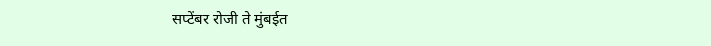सप्टेंबर रोजी ते मुंबईत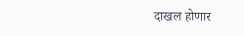दाखल होणार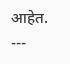आहेत.
---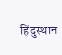हिंदुस्थान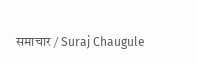समाचार / Suraj Chaugule